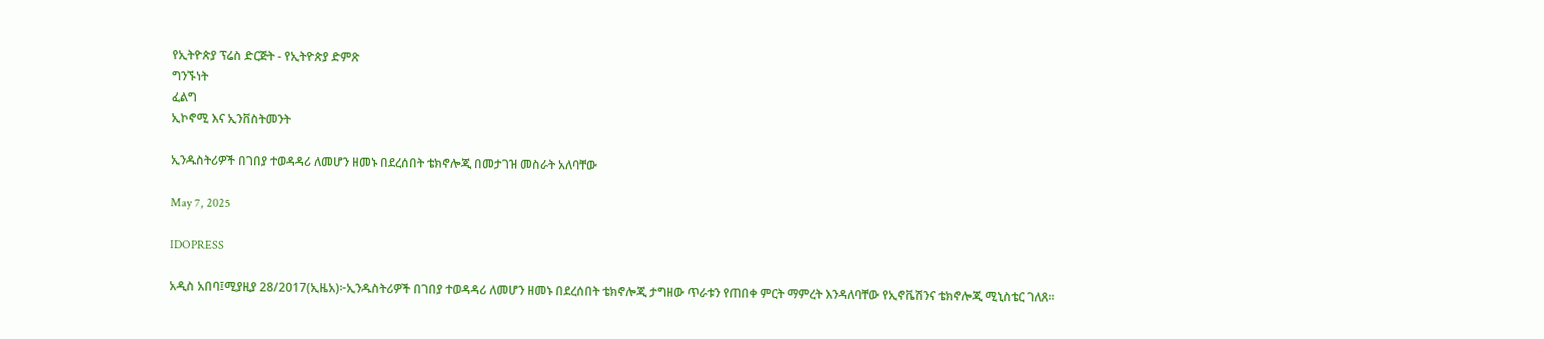የኢትዮጵያ ፕሬስ ድርጅት - የኢትዮጵያ ድምጽ
ግንኙነት
ፈልግ
ኢኮኖሚ እና ኢንቨስትመንት

ኢንዱስትሪዎች በገበያ ተወዳዳሪ ለመሆን ዘመኑ በደረሰበት ቴክኖሎጂ በመታገዝ መስራት አለባቸው

May 7, 2025

IDOPRESS

አዲስ አበባ፤ሚያዚያ 28/2017(ኢዜአ)፦ኢንዱስትሪዎች በገበያ ተወዳዳሪ ለመሆን ዘመኑ በደረሰበት ቴክኖሎጂ ታግዘው ጥራቱን የጠበቀ ምርት ማምረት እንዳለባቸው የኢኖቬሽንና ቴክኖሎጂ ሚኒስቴር ገለጸ፡፡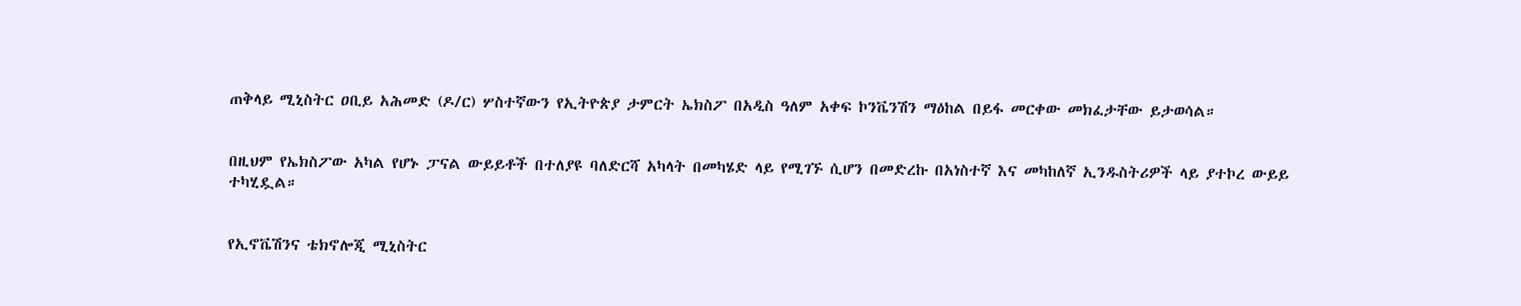ጠቅላይ ሚኒስትር ዐቢይ አሕመድ (ዶ/ር) ሦስተኛውን የኢትዮጵያ ታምርት ኤክስፖ በአዲስ ዓለም አቀፍ ኮንቬንሽን ማዕከል በይፋ መርቀው መክፈታቸው ይታወሳል።


በዚህም የኤክስፖው አካል የሆኑ ፓናል ውይይቶች በተለያዩ ባለድርሻ አካላት በመካሄድ ላይ የሚገኙ ሲሆን በመድረኩ በአነስተኛ እና መካከለኛ ኢንዱስትሪዎች ላይ ያተኮረ ውይይ ተካሂዷል።


የኢኖቬሽንና ቴክኖሎጂ ሚኒስትር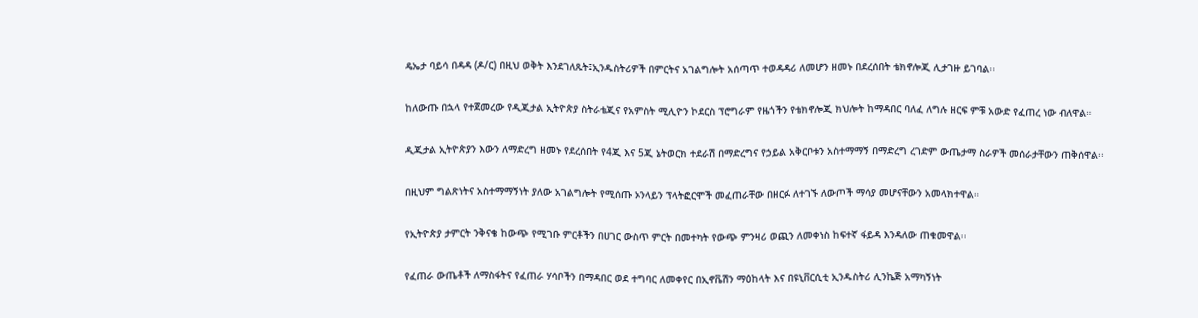ዴኤታ ባይሳ በዳዳ (ዶ/ር) በዚህ ወቅት እንደገለጹት፤ኢንዱስትሪዎች በምርትና አገልግሎት አሰጣጥ ተወዳዳሪ ለመሆን ዘመኑ በደረሰበት ቴክኖሎጂ ሊታገዙ ይገባል፡፡


ከለውጡ በኋላ የተጀመረው የዲጂታል ኢትዮጵያ ስትራቴጂና የአምስት ሚሊዮን ኮደርስ ፕሮግራም የዜጎችን የቴክኖሎጂ ክህሎት ከማዳበር ባለፈ ለግሉ ዘርፍ ምቹ አውድ የፈጠረ ነው ብለዋል።


ዲጂታል ኢትዮጵያን እውን ለማድረግ ዘመኑ የደረሰበት የ4ጂ እና 5ጂ ኔትወርክ ተደራሽ በማድረግና የኃይል አቅርቦቱን አስተማማኝ በማድረግ ረገድም ውጤታማ ስራዎች መሰራታቸውን ጠቅሰዋል፡፡


በዚህም ግልጽነትና አስተማማኝነት ያለው አገልግሎት የሚሰጡ ኦንላይን ፕላትፎርሞች መፈጠራቸው በዘርፉ ለተገኙ ለውጦች ማሳያ መሆናቸውን አመላክተዋል።


የኢትዮጵያ ታምርት ንቅናቄ ከውጭ የሚገቡ ምርቶችን በሀገር ውስጥ ምርት በመተካት የውጭ ምንዛሪ ወጪን ለመቀነስ ከፍተኛ ፋይዳ እንዳለው ጠቁመዋል፡፡


የፈጠራ ውጤቶች ለማስፋትና የፈጠራ ሃሳቦችን በማዳበር ወደ ተግባር ለመቀየር በኢኖቬሽን ማዕከላት እና በዩኒቨርሲቲ ኢንዱስትሪ ሊንኬጅ አማካኝነት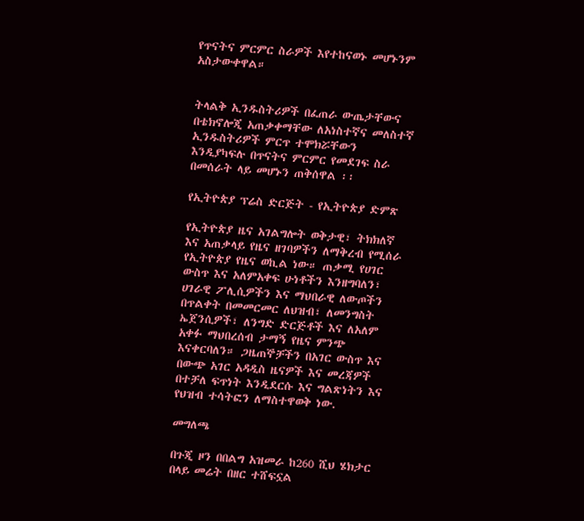የጥናትና ምርምር ስራዎች እየተከናወኑ መሆኑንም አስታውቀዋል።


ትላልቅ ኢንዱስትሪዎች በፈጠራ ውጤታቸውና በቴክኖሎጂ አጠቃቀማቸው ለአነስተኛና መለስተኛ ኢንዱስትሪዎች ምርጥ ተሞክሯቸውን እንዲያካፍሉ በጥናትና ምርምር የመደገፍ ስራ በመሰራት ላይ መሆኑን ጠቅሰዋል ፡፡

የኢትዮጵያ ፕሬስ ድርጅት - የኢትዮጵያ ድምጽ

የኢትዮጵያ ዜና አገልግሎት ወቅታዊ፣ ትክክለኛ እና አጠቃላይ የዜና ዘገባዎችን ለማቅረብ የሚሰራ የኢትዮጵያ የዜና ወኪል ነው። ጠቃሚ የሀገር ውስጥ እና አለምአቀፍ ሁነቶችን እንዘግባለን፣ ሀገራዊ ፖሊሲዎችን እና ማህበራዊ ለውጦችን በጥልቀት በመመርመር ለህዝብ፣ ለመንግስት ኤጀንሲዎች፣ ለንግድ ድርጅቶች እና ለአለም አቀፉ ማህበረሰብ ታማኝ የዜና ምንጭ እናቀርባለን። ጋዜጠኞቻችን በአገር ውስጥ እና በውጭ አገር አዳዲስ ዜናዎች እና መረጃዎች በተቻለ ፍጥነት እንዲደርሱ እና ግልጽነትን እና የህዝብ ተሳትፎን ለማስተዋወቅ ነው.

መግለጫ

በጉጂ ዞን በበልግ አዝመራ ከ260 ሺህ ሄክታር በላይ መሬት በዘር ተሸፍኗል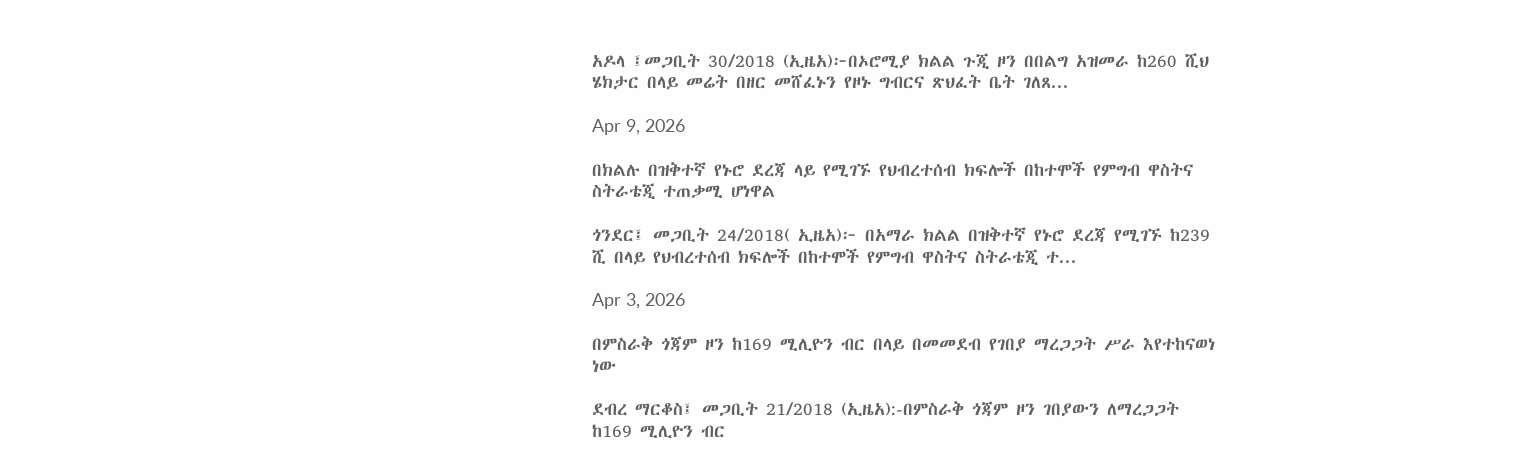አዶላ ፤መጋቢት 30/2018 (ኢዜአ)፦በኦሮሚያ ክልል ጉጂ ዞን በበልግ አዝመራ ከ260 ሺህ ሄክታር በላይ መሬት በዘር መሸፈኑን የዞኑ ግብርና ጽህፈት ቤት ገለጸ...

Apr 9, 2026

በክልሉ በዝቅተኛ የኑሮ ደረጃ ላይ የሚገኙ የህብረተሰብ ክፍሎች በከተሞች የምግብ ዋስትና ስትራቴጂ ተጠቃሚ ሆነዋል

ጎንደር፤ መጋቢት 24/2018( ኢዜአ)፦ በአማራ ክልል በዝቅተኛ የኑሮ ደረጃ የሚገኙ ከ239 ሺ በላይ የህብረተሰብ ክፍሎች በከተሞች የምግብ ዋስትና ስትራቴጂ ተ...

Apr 3, 2026

በምስራቅ ጎጃም ዞን ከ169 ሚሊዮን ብር በላይ በመመደብ የገበያ ማረጋጋት ሥራ እየተከናወነ ነው

ደብረ ማርቆስ፤ መጋቢት 21/2018 (ኢዜአ):-በምስራቅ ጎጃም ዞን ገበያውን ለማረጋጋት ከ169 ሚሊዮን ብር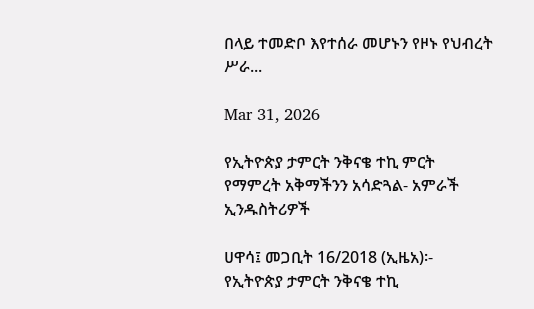በላይ ተመድቦ እየተሰራ መሆኑን የዞኑ የህብረት ሥራ...

Mar 31, 2026

የኢትዮጵያ ታምርት ንቅናቄ ተኪ ምርት የማምረት አቅማችንን አሳድጓል- አምራች ኢንዱስትሪዎች

ሀዋሳ፤ መጋቢት 16/2018 (ኢዜአ)፡- የኢትዮጵያ ታምርት ንቅናቄ ተኪ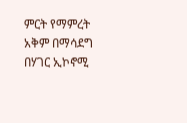ምርት የማምረት አቅም በማሳደግ በሃገር ኢኮኖሚ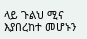ላይ ጉልህ ሚና እያበረከተ መሆኑን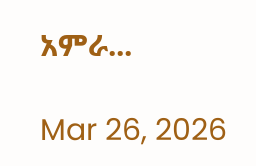አምራ...

Mar 26, 2026